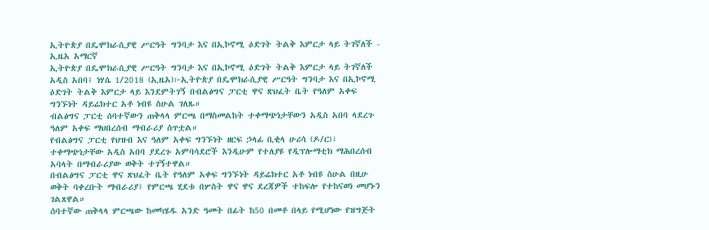ኢትዮጵያ በዴሞክራሲያዊ ሥርዓት ግንባታ እና በኢኮኖሚ ዕድገት ትልቅ እምርታ ላይ ትገኛለች - ኢዜአ አማርኛ
ኢትዮጵያ በዴሞክራሲያዊ ሥርዓት ግንባታ እና በኢኮኖሚ ዕድገት ትልቅ እምርታ ላይ ትገኛለች
አዲስ አበባ፤ ነሃሴ 1/2018 (ኢዜአ)፦ኢትዮጵያ በዴሞክራሲያዊ ሥርዓት ግንባታ እና በኢኮኖሚ ዕድገት ትልቅ እምርታ ላይ እንደምትገኝ በብልፅግና ፓርቲ ዋና ጽህፈት ቤት የዓለም አቀፍ ግንኙነት ዳይሬክተር አቶ ነብዩ ስሁል ገለጹ።
ብልፅግና ፓርቲ ሰባተኛውን ጠቅላላ ምርጫ በማስመልከት ተቀማጭነታቸውን አዲስ አበባ ላደረጉ ዓለም አቀፍ ማህበረሰብ ማብራሪያ ሰጥቷል።
የብልፅግና ፓርቲ የህዝብ እና ዓለም አቀፍ ግንኙነት ዘርፍ ኃላፊ ቢቂላ ሁሪሳ (ዶ/ር)፣ ተቀማጭነታቸው አዲስ አበባ ያደረጉ አምባሳደሮች እንዲሁም የተለያዩ የዲፕሎማቲክ ማሕበረሰብ አባላት በማብራሪያው ወቅት ተገኝተዋል።
በብልፅግና ፓርቲ ዋና ጽህፈት ቤት የዓለም አቀፍ ግንኙነት ዳይሬክተር አቶ ነብዩ ስሁል በዚሁ ወቅት ባቀረቡት ማብራሪያ፤ የምርጫ ሂደቱ በሦስት ዋና ዋና ደረጃዎች ተከፍሎ የተከናወነ መሆኑን ገልጸዋል።
ሰባተኛው ጠቅላላ ምርጫው ከመካሄዱ አንድ ዓመት በፊት ከ50 በመቶ በላይ የሚሆነው የዝግጅት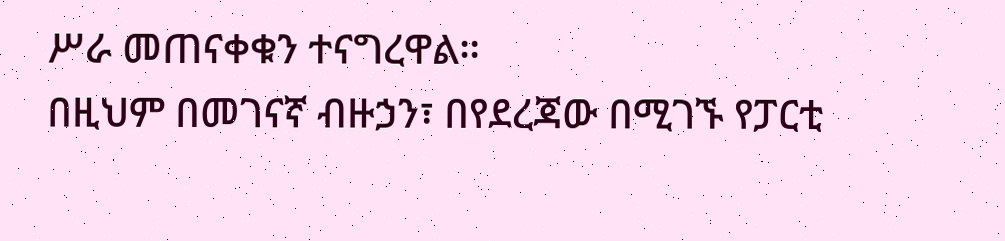ሥራ መጠናቀቁን ተናግረዋል።
በዚህም በመገናኛ ብዙኃን፣ በየደረጃው በሚገኙ የፓርቲ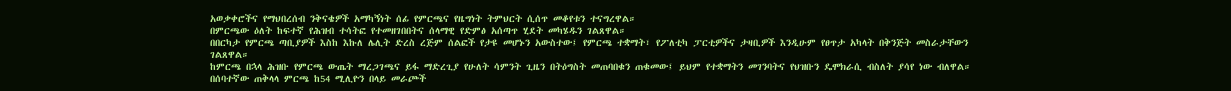አወቃቀሮችና የማህበረሰብ ንቅናቄዎች አማካኝነት ሰፊ የምርጫና የዜግነት ትምህርት ሲሰጥ መቆየቱን ተናግረዋል።
በምርጫው ዕለት ከፍተኛ የሕዝብ ተሳትፎ የተመዘገበበትና ሰላማዊ የድምፅ አሰጣጥ ሂደት መካሄዱን ገልጸዋል።
በበርካታ የምርጫ ጣቢያዎች እስከ እኩለ ሌሊት ድረስ ረጅም ሰልፎች የታዩ መሆኑን አውስተው፤ የምርጫ ተቋማት፣ የፖለቲካ ፓርቲዎችና ታዛቢዎች እንዲሁም የፀጥታ አካላት በቅንጅት መስራታቸውን ገልጸዋል።
ከምርጫ በኋላ ሕዝቡ የምርጫ ውጤት ማረጋገጫና ይፋ ማድረጊያ የሁለት ሳምንት ጊዜን በትዕግስት መጠባበቁን ጠቁመው፤ ይህም የተቋማትን መገንባትና የህዝቡን ዴሞክራሲ ብስለት ያሳየ ነው ብለዋል።
በሰባተኛው ጠቅላላ ምርጫ ከ54 ሚሊዮን በላይ መራጮች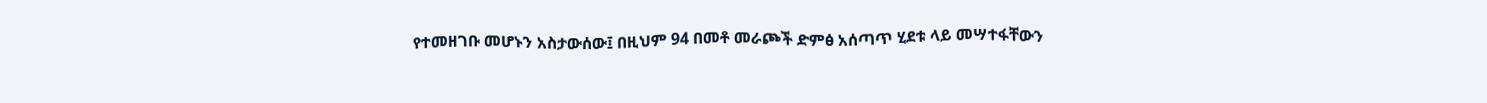የተመዘገቡ መሆኑን አስታውሰው፤ በዚህም 94 በመቶ መራጮች ድምፅ አሰጣጥ ሂደቱ ላይ መሣተፋቸውን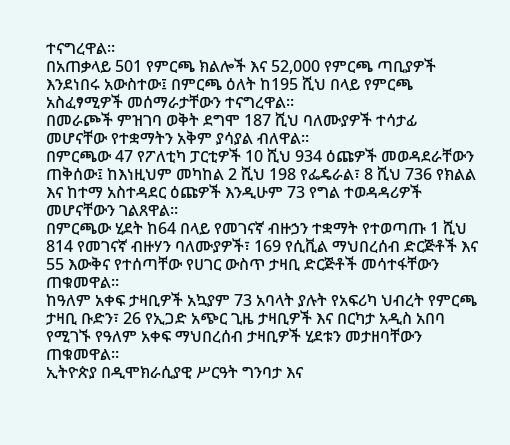ተናግረዋል።
በአጠቃላይ 501 የምርጫ ክልሎች እና 52,000 የምርጫ ጣቢያዎች እንደነበሩ አውስተው፤ በምርጫ ዕለት ከ195 ሺህ በላይ የምርጫ አስፈፃሚዎች መሰማራታቸውን ተናግረዋል።
በመራጮች ምዝገባ ወቅት ደግሞ 187 ሺህ ባለሙያዎች ተሳታፊ መሆናቸው የተቋማትን አቅም ያሳያል ብለዋል።
በምርጫው 47 የፖለቲካ ፓርቲዎች 10 ሺህ 934 ዕጩዎች መወዳደራቸውን ጠቅሰው፤ ከእነዚህም መካከል 2 ሺህ 198 የፌዴራል፣ 8 ሺህ 736 የክልል እና ከተማ አስተዳደር ዕጩዎች እንዲሁም 73 የግል ተወዳዳሪዎች መሆናቸውን ገልጸዋል።
በምርጫው ሂደት ከ64 በላይ የመገናኛ ብዙኃን ተቋማት የተወጣጡ 1 ሺህ 814 የመገናኛ ብዙሃን ባለሙያዎች፣ 169 የሲቪል ማህበረሰብ ድርጅቶች እና 55 እውቅና የተሰጣቸው የሀገር ውስጥ ታዛቢ ድርጅቶች መሳተፋቸውን ጠቁመዋል።
ከዓለም አቀፍ ታዛቢዎች አኳያም 73 አባላት ያሉት የአፍሪካ ህብረት የምርጫ ታዛቢ ቡድን፣ 26 የኢጋድ አጭር ጊዜ ታዛቢዎች እና በርካታ አዲስ አበባ የሚገኙ የዓለም አቀፍ ማህበረሰብ ታዛቢዎች ሂደቱን መታዘባቸውን ጠቁመዋል።
ኢትዮጵያ በዲሞክራሲያዊ ሥርዓት ግንባታ እና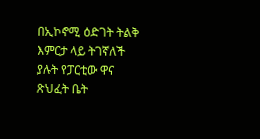በኢኮኖሚ ዕድገት ትልቅ እምርታ ላይ ትገኛለች ያሉት የፓርቲው ዋና ጽህፈት ቤት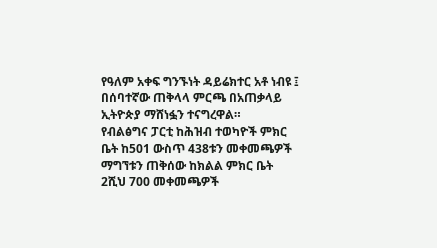የዓለም አቀፍ ግንኙነት ዳይሬክተር አቶ ነብዩ ፤ በሰባተኛው ጠቅላላ ምርጫ በአጠቃላይ ኢትዮጵያ ማሸነፏን ተናግረዋል።
የብልፅግና ፓርቲ ከሕዝብ ተወካዮች ምክር ቤት ከ501 ውስጥ 438ቱን መቀመጫዎች ማግኘቱን ጠቅሰው ከክልል ምክር ቤት 2ሺህ 700 መቀመጫዎች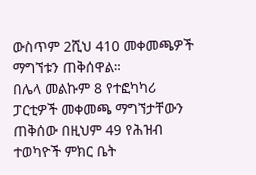ውስጥም 2ሺህ 410 መቀመጫዎች ማግኘቱን ጠቅሰዋል።
በሌላ መልኩም 8 የተፎካካሪ ፓርቲዎች መቀመጫ ማግኘታቸውን ጠቅሰው በዚህም 49 የሕዝብ ተወካዮች ምክር ቤት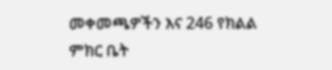መቀመጫዎችን እና 246 የክልል ምክር ቤት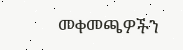መቀመጫዎችን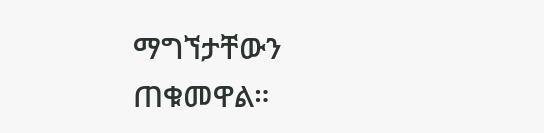ማግኘታቸውን ጠቁመዋል።